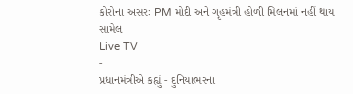કોરોના અસરઃ PM મોદી અને ગૃહમંત્રી હોળી મિલનમાં નહીં થાય સામેલ
Live TV
-
પ્રધાનમંત્રીએ કહ્યું - દુનિયાભરના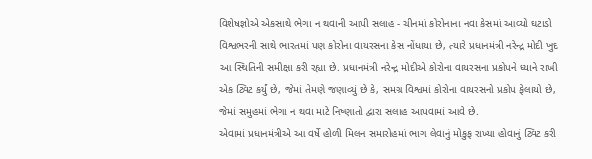વિશેષજ્ઞોએ એકસાથે ભેગા ન થવાની આપી સલાહ - ચીનમાં કોરોનાના નવા કેસમાં આવ્યો ઘટાડો
વિશ્વભરની સાથે ભારતમાં પણ કોરોના વાયરસના કેસ નોંધાયા છે, ત્યારે પ્રધાનમંત્રી નરેન્દ્ર મોદી ખુદ આ સ્થિતિની સમીક્ષા કરી રહ્યા છે. પ્રધાનમંત્રી નરેન્દ્ર મોદીએ કોરોના વાયરસના પ્રકોપને ધ્યાને રાખી એક ટ્વિટ કર્યું છે, જેમાં તેમણે જણાવ્યું છે કે, સમગ્ર વિશ્વમાં કોરોના વાયરસનો પ્રકોપ ફેલાયો છે, જેમાં સમુહમાં ભેગા ન થવા માટે નિષ્ણાતો દ્વારા સલાહ આપવામાં આવે છે.
એવામાં પ્રધાનમંત્રીએ આ વર્ષે હોળી મિલન સમારોહમાં ભાગ લેવાનું મોકુફ રાખ્યા હોવાનું ટ્વિટ કરી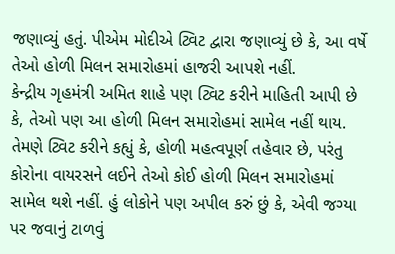જણાવ્યું હતું. પીએમ મોદીએ ટ્વિટ દ્વારા જણાવ્યું છે કે, આ વર્ષે તેઓ હોળી મિલન સમારોહમાં હાજરી આપશે નહીં.
કેન્દ્રીય ગૃહમંત્રી અમિત શાહે પણ ટ્વિટ કરીને માહિતી આપી છે કે, તેઓ પણ આ હોળી મિલન સમારોહમાં સામેલ નહીં થાય. તેમણે ટ્વિટ કરીને કહ્યું કે, હોળી મહત્વપૂર્ણ તહેવાર છે, પરંતુ કોરોના વાયરસને લઈને તેઓ કોઈ હોળી મિલન સમારોહમાં સામેલ થશે નહીં. હું લોકોને પણ અપીલ કરું છું કે, એવી જગ્યા પર જવાનું ટાળવું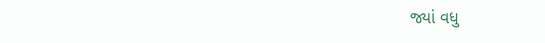જ્યાં વધુ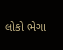લોકો ભેગા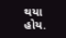થયા હોય.